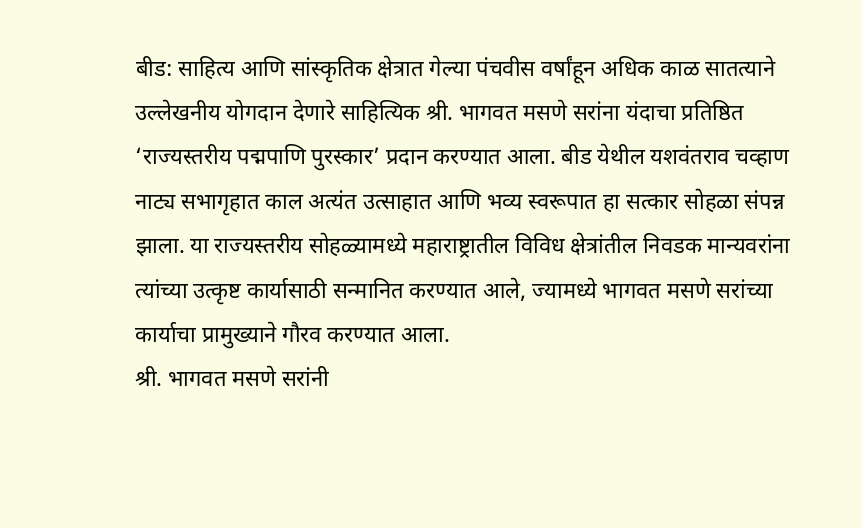बीड: साहित्य आणि सांस्कृतिक क्षेत्रात गेल्या पंचवीस वर्षांहून अधिक काळ सातत्याने उल्लेखनीय योगदान देणारे साहित्यिक श्री. भागवत मसणे सरांना यंदाचा प्रतिष्ठित ‘राज्यस्तरीय पद्मपाणि पुरस्कार’ प्रदान करण्यात आला. बीड येथील यशवंतराव चव्हाण नाट्य सभागृहात काल अत्यंत उत्साहात आणि भव्य स्वरूपात हा सत्कार सोहळा संपन्न झाला. या राज्यस्तरीय सोहळ्यामध्ये महाराष्ट्रातील विविध क्षेत्रांतील निवडक मान्यवरांना त्यांच्या उत्कृष्ट कार्यासाठी सन्मानित करण्यात आले, ज्यामध्ये भागवत मसणे सरांच्या कार्याचा प्रामुख्याने गौरव करण्यात आला.
श्री. भागवत मसणे सरांनी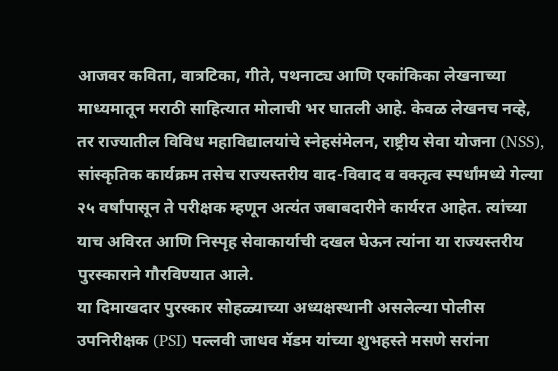आजवर कविता, वात्रटिका, गीते, पथनाट्य आणि एकांकिका लेखनाच्या माध्यमातून मराठी साहित्यात मोलाची भर घातली आहे. केवळ लेखनच नव्हे, तर राज्यातील विविध महाविद्यालयांचे स्नेहसंमेलन, राष्ट्रीय सेवा योजना (NSS), सांस्कृतिक कार्यक्रम तसेच राज्यस्तरीय वाद-विवाद व वक्तृत्व स्पर्धांमध्ये गेल्या २५ वर्षांपासून ते परीक्षक म्हणून अत्यंत जबाबदारीने कार्यरत आहेत. त्यांच्या याच अविरत आणि निस्पृह सेवाकार्याची दखल घेऊन त्यांना या राज्यस्तरीय पुरस्काराने गौरविण्यात आले.
या दिमाखदार पुरस्कार सोहळ्याच्या अध्यक्षस्थानी असलेल्या पोलीस उपनिरीक्षक (PSI) पल्लवी जाधव मॅडम यांच्या शुभहस्ते मसणे सरांना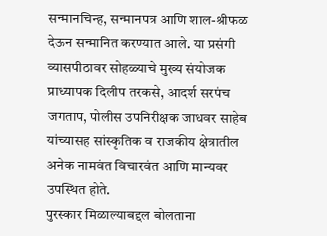सन्मानचिन्ह, सन्मानपत्र आणि शाल-श्रीफळ देऊन सन्मानित करण्यात आले. या प्रसंगी व्यासपीठावर सोहळ्याचे मुख्य संयोजक प्राध्यापक दिलीप तरकसे, आदर्श सरपंच जगताप, पोलीस उपनिरीक्षक जाधवर साहेब यांच्यासह सांस्कृतिक व राजकीय क्षेत्रातील अनेक नामवंत विचारवंत आणि मान्यवर उपस्थित होते.
पुरस्कार मिळाल्याबद्दल बोलताना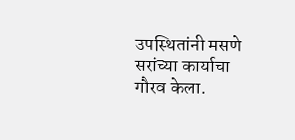उपस्थितांनी मसणे सरांच्या कार्याचा गौरव केला.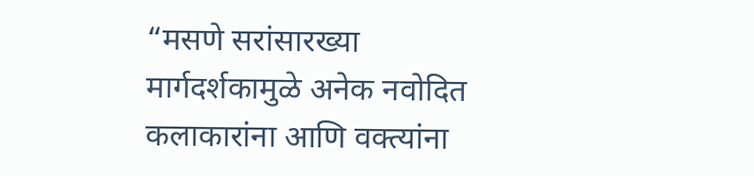“मसणे सरांसारख्या मार्गदर्शकामुळे अनेक नवोदित कलाकारांना आणि वक्त्यांना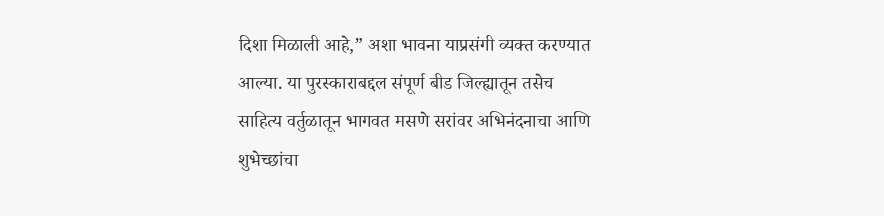दिशा मिळाली आहे,” अशा भावना याप्रसंगी व्यक्त करण्यात आल्या. या पुरस्काराबद्दल संपूर्ण बीड जिल्ह्यातून तसेच साहित्य वर्तुळातून भागवत मसणे सरांवर अभिनंदनाचा आणि शुभेच्छांचा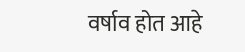वर्षाव होत आहे